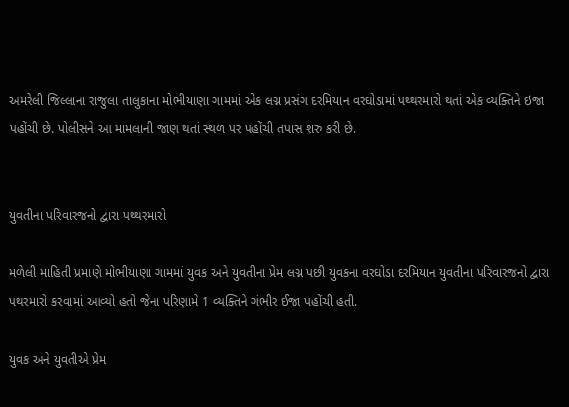અમરેલી જિલ્લાના રાજુલા તાલુકાના મોભીયાણા ગામમાં એક લગ્ન પ્રસંગ દરમિયાન વરઘોડામાં પથ્થરમારો થતાં એક વ્યક્તિને ઇજા પહોંચી છે. પોલીસને આ મામલાની જાણ થતાં સ્થળ પર પહોંચી તપાસ શરુ કરી છે.


યુવતીના પરિવારજનો દ્વારા પથ્થરમારો

મળેલી માહિતી પ્રમાણે મોભીયાણા ગામમાં યુવક અને યુવતીના પ્રેમ લગ્ન પછી યુવકના વરઘોડા દરમિયાન યુવતીના પરિવારજનો દ્વારા પથરમારો કરવામાં આવ્યો હતો જેના પરિણામે 1 વ્યક્તિને ગંભીર ઈજા પહોંચી હતી.

યુવક અને યુવતીએ પ્રેમ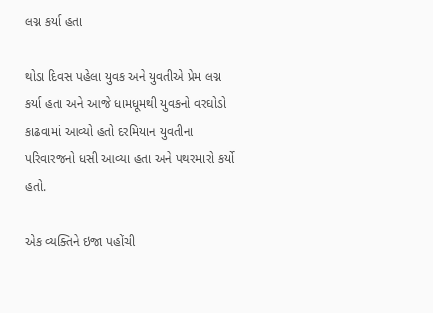લગ્ન કર્યા હતા

થોડા દિવસ પહેલા યુવક અને યુવતીએ પ્રેમ લગ્ન કર્યા હતા અને આજે ધામધૂમથી યુવકનો વરઘોડો કાઢવામાં આવ્યો હતો દરમિયાન યુવતીના પરિવારજનો ધસી આવ્યા હતા અને પથરમારો કર્યો હતો.

એક વ્યક્તિને ઇજા પહોંચી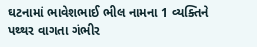ઘટનામાં ભાવેશભાઈ ભીલ નામના 1 વ્યક્તિને પથ્થર વાગતા ગંભીર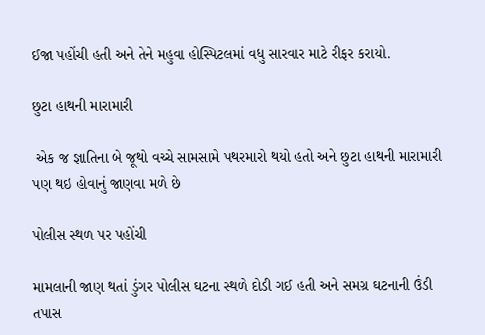ઈજા પહોંચી હતી અને તેને મહુવા હોસ્પિટલમાં વધુ સારવાર માટે રીફર કરાયો.

છુટા હાથની મારામારી

 એક જ જ્ઞાતિના બે જૂથો વચ્ચે સામસામે પથરમારો થયો હતો અને છુટા હાથની મારામારી પણ થઇ હોવાનું જાણવા મળે છે

પોલીસ સ્થળ પર પહોંચી

મામલાની જાણ થતાં ડુંગર પોલીસ ઘટના સ્થળે દોડી ગઈ હતી અને સમગ્ર ઘટનાની ઉંડી તપાસ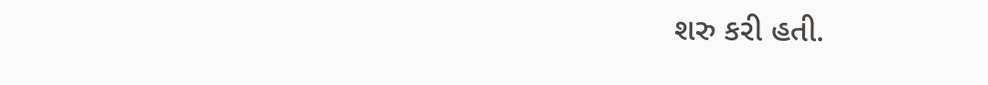શરુ કરી હતી.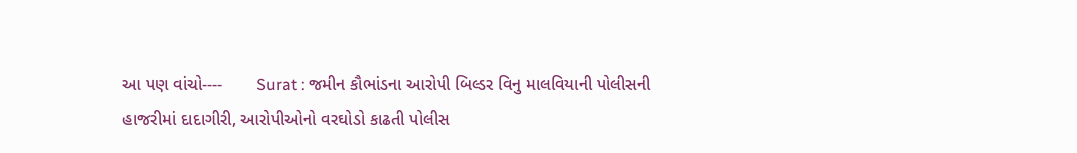આ પણ વાંચો----       Surat : જમીન કૌભાંડના આરોપી બિલ્ડર વિનુ માલવિયાની પોલીસની હાજરીમાં દાદાગીરી, આરોપીઓનો વરઘોડો કાઢતી પોલીસ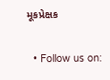મૂકપ્રેક્ષક

  • Follow us on: